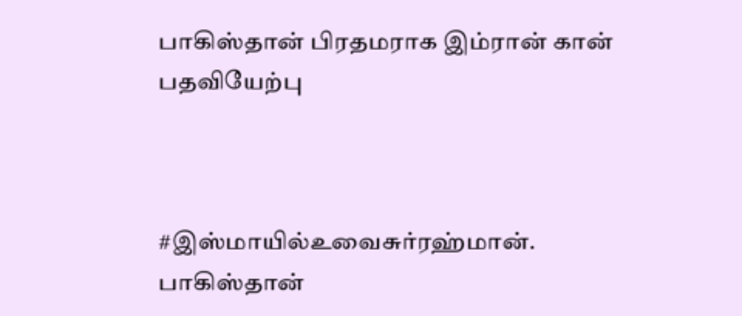பாகிஸ்தான் பிரதமராக இம்ரான் கான் பதவியேற்பு



#இஸ்மாயில்உவைசுர்ரஹ்மான்.
பாகிஸ்தான்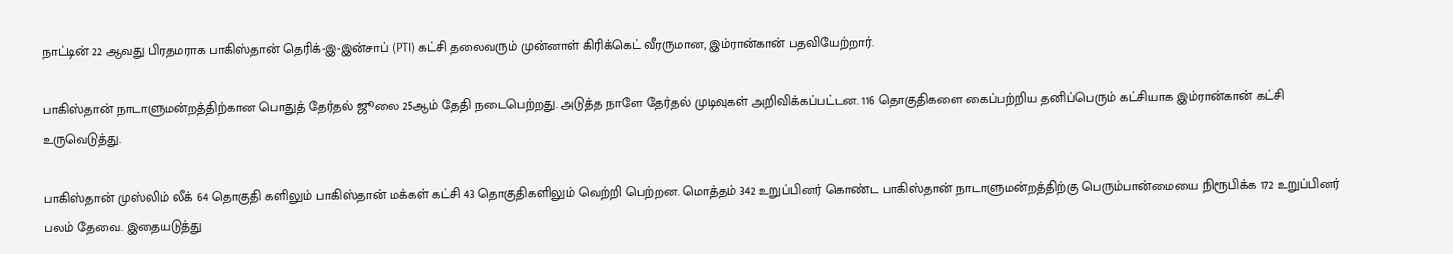நாட்டின் 22 ஆவது பிரதமராக பாகிஸ்தான் தெரிக்-இ-இன்சாப் (PTI) கட்சி தலைவரும் முன்னாள் கிரிக்கெட் வீரருமான, இம்ரான்கான் பதவியேற்றார்.

பாகிஸ்தான் நாடாளுமன்றத்திற்கான பொதுத் தேர்தல் ஜூலை 25ஆம் தேதி நடைபெற்றது. அடுத்த நாளே தேர்தல் முடிவுகள் அறிவிக்கப்பட்டன. 116 தொகுதிகளை கைப்பற்றிய தனிப்பெரும் கட்சியாக இம்ரான்கான் கட்சி உருவெடுத்து.

பாகிஸ்தான் முஸ்லிம் லீக் 64 தொகுதி களிலும் பாகிஸ்தான் மக்கள் கட்சி 43 தொகுதிகளிலும் வெற்றி பெற்றன. மொத்தம் 342 உறுப்பினர் கொண்ட பாகிஸ்தான் நாடாளுமன்றத்திற்கு பெரும்பான்மையை நிரூபிக்க 172 உறுப்பினர் பலம் தேவை. இதையடுத்து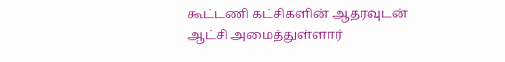கூட்டணி கட்சிகளின் ஆதரவுடன் ஆட்சி அமைத்துள்ளார்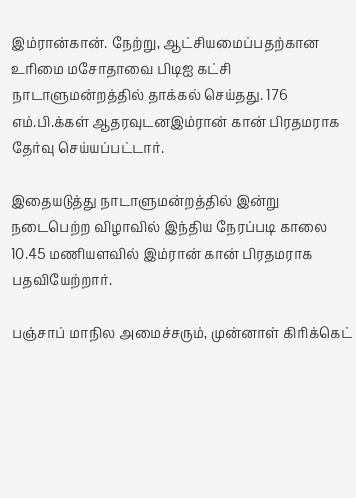இம்ரான்கான். நேற்று, ஆட்சியமைப்பதற்கான உரிமை மசோதாவை பிடிஐ கட்சி நாடாளுமன்றத்தில் தாக்கல் செய்தது. 176 எம்.பி.க்கள் ஆதரவுடனஇம்ரான் கான் பிரதமராக தேர்வு செய்யப்பட்டார்.

இதையடுத்து நாடாளுமன்றத்தில் இன்று நடைபெற்ற விழாவில் இந்திய நேரப்படி காலை 10.45 மணியளவில் இம்ரான் கான் பிரதமராக பதவியேற்றார்.

பஞ்சாப் மாநில அமைச்சரும், முன்னாள் கிரிக்கெட்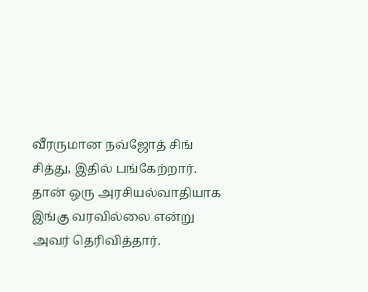வீரருமான நவ்ஜோத் சிங் சித்து, இதில் பங்கேற்றார். தான் ஒரு அரசியல்வாதியாக இங்கு வரவில்லை என்று அவர் தெரிவித்தார்.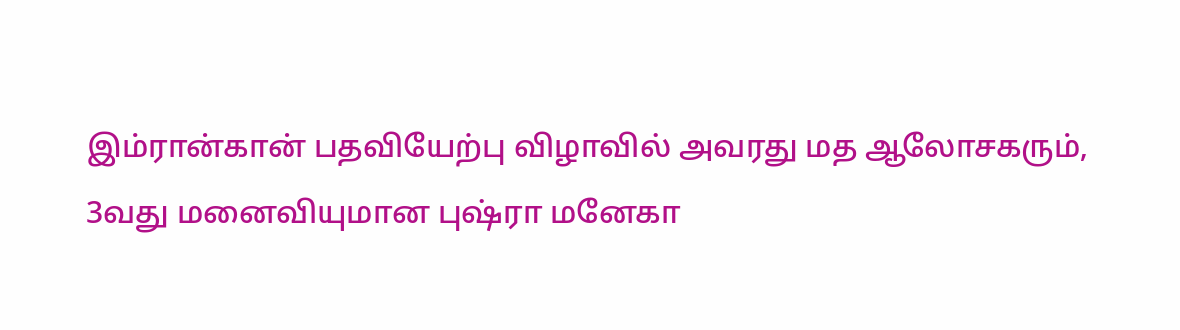இம்ரான்கான் பதவியேற்பு விழாவில் அவரது மத ஆலோசகரும், 3வது மனைவியுமான புஷ்ரா மனேகா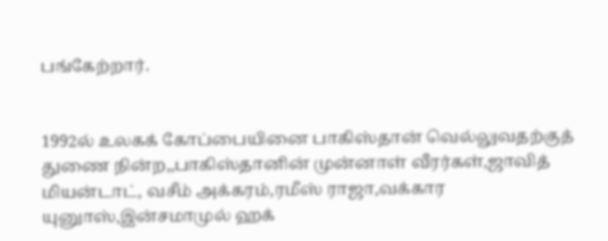பங்கேற்றார்.


1992ல் உலகக் கோப்பையினை பாகிஸ்தான் வெல்லுவதற்குத் துணை நின்ற,,பாகிஸ்தானின் முன்னாள் வீரர்கள்,ஜாவித் மியன்டாட், வசீம் அக்கரம்,ரமீஸ் ராஜா,வக்கார யுனுாஸ்,இன்சமாமுல் ஹக்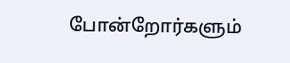போன்றோர்களும்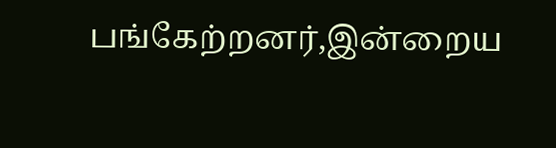பங்கேற்றனர்,இன்றைய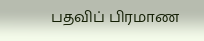பதவிப் பிரமாண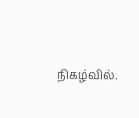நிகழ்வில்.